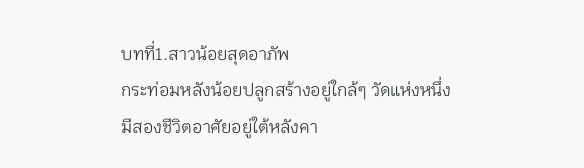บทที่1.สาวน้อยสุดอาภัพ
กระท่อมหลังน้อยปลูกสร้างอยู่ใกล้ๆ วัดแห่งหนึ่ง มีสองชีวิตอาศัยอยู่ใต้หลังคา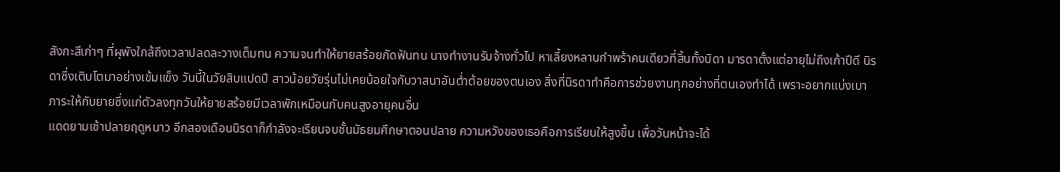สังกะสีเก่าๆ ที่ผุพังใกล้ถึงเวลาปลดละวางเต็มทน ความจนทำให้ยายสร้อยกัดฟันทน นางทำงานรับจ้างทั่วไป หาเลี้ยงหลานกำพร้าคนเดียวที่สิ้นทั้งบิดา มารดาตั้งแต่อายุไม่ถึงเก้าปีดี นิรดาซึ่งเติบโตมาอย่างเข้มแข็ง วันนี้ในวัยสิบแปดปี สาวน้อยวัยรุ่นไม่เคยน้อยใจกับวาสนาอันต่ำต้อยของตนเอง สิ่งที่นิรดาทำคือการช่วยงานทุกอย่างที่ตนเองทำได้ เพราะอยากแบ่งเบาภาระให้กับยายซึ่งแก่ตัวลงทุกวันให้ยายสร้อยมีเวลาพักเหมือนกับคนสูงอายุคนอื่น
แดดยามเช้าปลายฤดูหนาว อีกสองเดือนนิรดาก็กำลังจะเรียนจบชั้นมัธยมศึกษาตอนปลาย ความหวังของเธอคือการเรียนให้สูงขึ้น เพื่อวันหน้าจะได้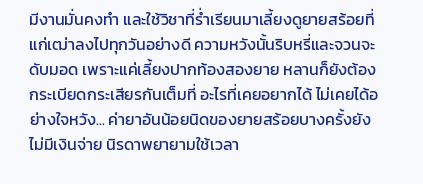มีงานมั่นคงทำ และใช้วิชาที่ร่ำเรียนมาเลี้ยงดูยายสร้อยที่แก่เฒ่าลงไปทุกวันอย่างดี ความหวังนั้นริบหรี่และจวนจะดับมอด เพราะแค่เลี้ยงปากท้องสองยาย หลานก็ยังต้องกระเบียดกระเสียรกันเต็มที่ อะไรที่เคยอยากได้ ไม่เคยได้อย่างใจหวัง... ค่ายาอันน้อยนิดของยายสร้อยบางครั้งยังไม่มีเงินจ่าย นิรดาพยายามใช้เวลา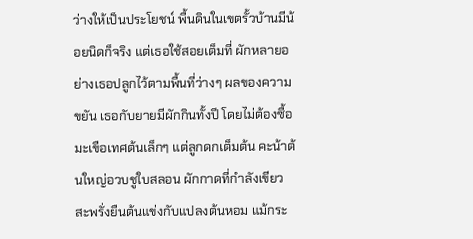ว่างให้เป็นประโยชน์ พื้นดินในเขตรั้วบ้านมีน้อยนิดก็จริง แต่เธอใช้สอยเต็มที่ ผักหลายอย่างเธอปลูกไว้ตามพื้นที่ว่างๆ ผลของความขยัน เธอกับยายมีผักกินทั้งปี โดยไม่ต้องซื้อ มะเขือเทศต้นเล็กๆ แต่ลูกดกเต็มต้น คะน้าต้นใหญ่อวบชูใบสลอน ผักกาดที่กำลังเขียวสะพรั่งยืนต้นแข่งกับแปลงต้นหอม แม้กระ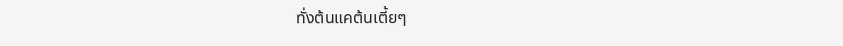ทั่งต้นแคต้นเตี้ยๆ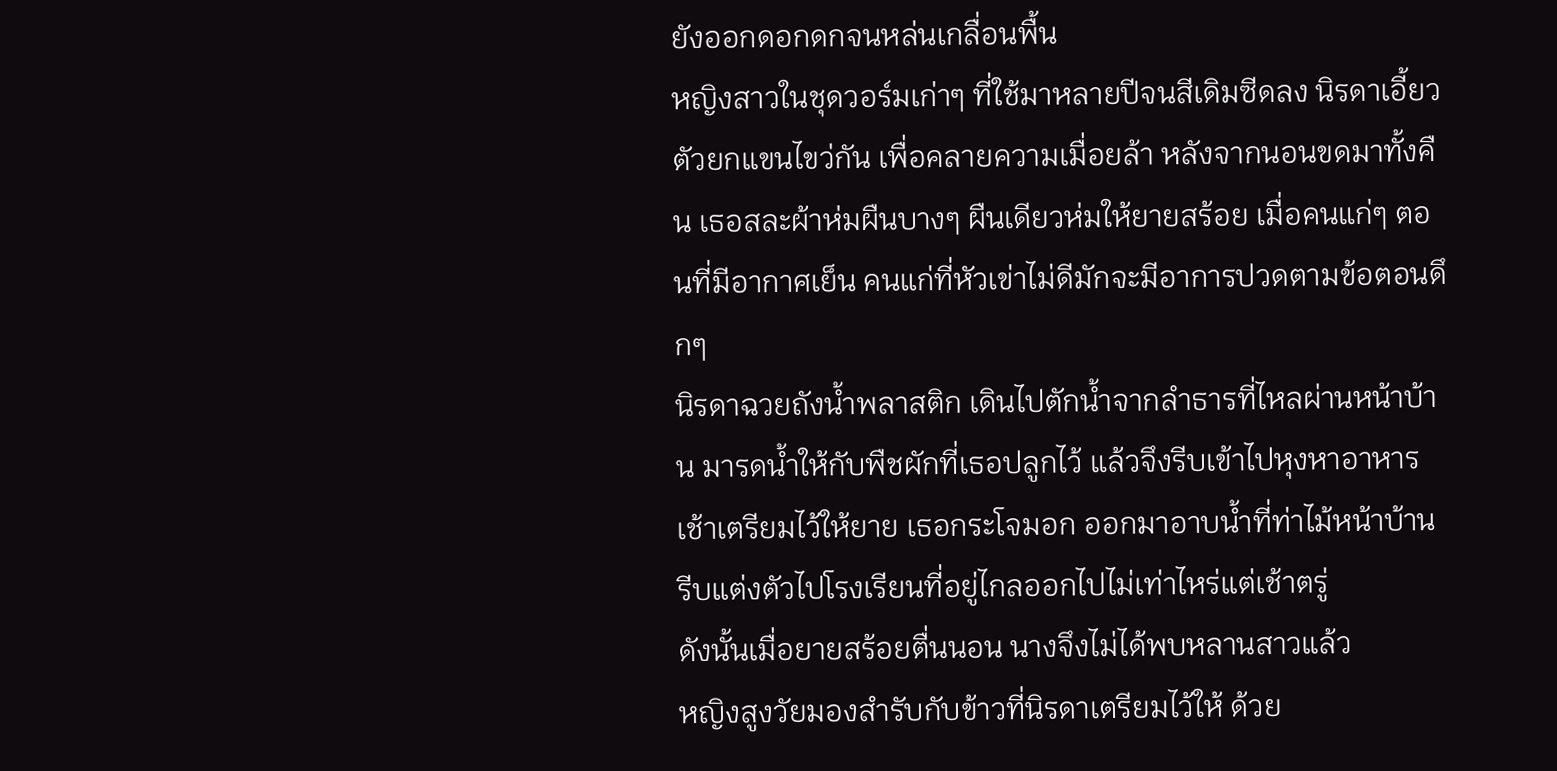ยังออกดอกดกจนหล่นเกลื่อนพื้น
หญิงสาวในชุดวอร์มเก่าๆ ที่ใช้มาหลายปีจนสีเดิมซีดลง นิรดาเอี้ยวตัวยกแขนไขว่กัน เพื่อคลายความเมื่อยล้า หลังจากนอนขดมาทั้งคืน เธอสละผ้าห่มผืนบางๆ ผืนเดียวห่มให้ยายสร้อย เมื่อคนแก่ๆ ตอนที่มีอากาศเย็น คนแก่ที่หัวเข่าไม่ดีมักจะมีอาการปวดตามข้อตอนดึกๆ
นิรดาฉวยถังน้ำพลาสติก เดินไปตักน้ำจากลำธารที่ไหลผ่านหน้าบ้าน มารดน้ำให้กับพืชผักที่เธอปลูกไว้ แล้วจึงรีบเข้าไปหุงหาอาหารเช้าเตรียมไว้ให้ยาย เธอกระโจมอก ออกมาอาบน้ำที่ท่าไม้หน้าบ้าน รีบแต่งตัวไปโรงเรียนที่อยู่ไกลออกไปไม่เท่าไหร่แต่เช้าตรู่
ดังนั้นเมื่อยายสร้อยตื่นนอน นางจึงไม่ได้พบหลานสาวแล้ว
หญิงสูงวัยมองสำรับกับข้าวที่นิรดาเตรียมไว้ให้ ด้วย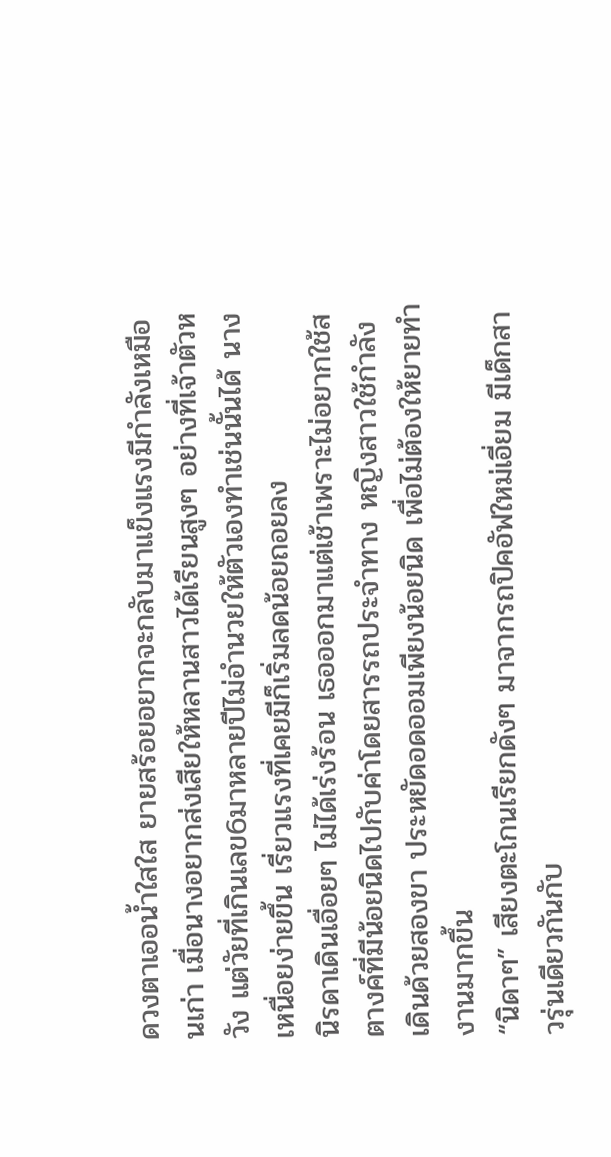ดวงตาเออน้ำใสใส ยายสร้อยอยากจะกลับมาแข็งแรงมีกำลังเหมือนเก่า เมื่อนางอยากส่งเสียให้หลานสาวได้เรียนสูงๆ อย่างที่เจ้าตัวหวัง แต่วัยที่เกินเลข6มาหลายปีไม่อำนวยให้ตัวเองทำเช่นนั้นได้ นางเหนื่อยง่ายขึ้น เรี่ยวแรงที่เคยมีก็เริ่มลดน้อยถอยลง
นิรดาเดินเอื่อยๆ ไม่ได้เร่งร้อน เธอออกมาแต่เช้าเพราะไม่อยากใช้สตางค์ที่มีน้อยนิดไปกับค่าโดยสารรถประจำทาง หญิงสาวใช้กำลังเดินด้วยสองขา ประหยัดอดออมเพียงน้อยนิด เพื่อไม่ต้องให้ยายทำงานมากขึ้น
“นิดาๆ” เสียงตะโกนเรียกดังๆ มาจากรถปิคอัฟใหม่เอี่ยม มีเด็กสาวรุ่นเดียวกันกับ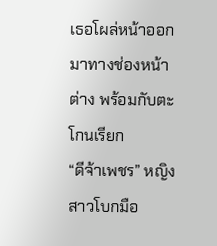เธอโผล่หน้าออกมาทางช่องหน้าต่าง พร้อมกับตะโกนเรียก
“ดีจ้าเพชร” หญิงสาวโบกมือ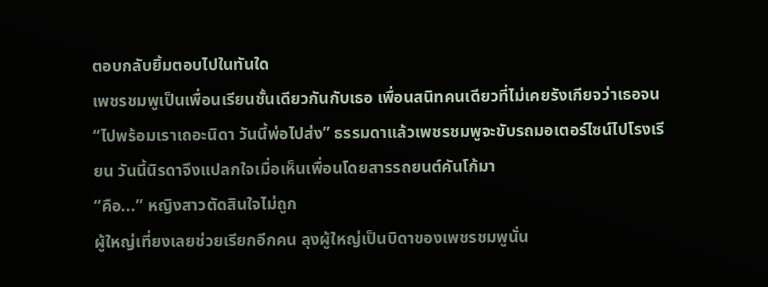ตอบกลับยิ้มตอบไปในทันใด
เพชรชมพูเป็นเพื่อนเรียนชั้นเดียวกันกับเธอ เพื่อนสนิทคนเดียวที่ไม่เคยรังเกียจว่าเธอจน “ไปพร้อมเราเถอะนิดา วันนี้พ่อไปส่ง” ธรรมดาแล้วเพชรชมพูจะขับรถมอเตอร์ไซน์ไปโรงเรียน วันนี้นิรดาจึงแปลกใจเมื่อเห็นเพื่อนโดยสารรถยนต์คันโก้มา
“คือ...” หญิงสาวตัดสินใจไม่ถูก
ผู้ใหญ่เที่ยงเลยช่วยเรียกอีกคน ลุงผู้ใหญ่เป็นบิดาของเพชรชมพูนั่น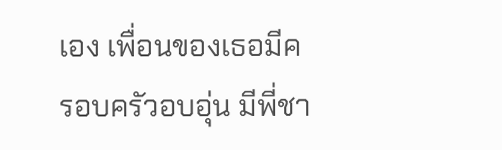เอง เพื่อนของเธอมีครอบครัวอบอุ่น มีพี่ชา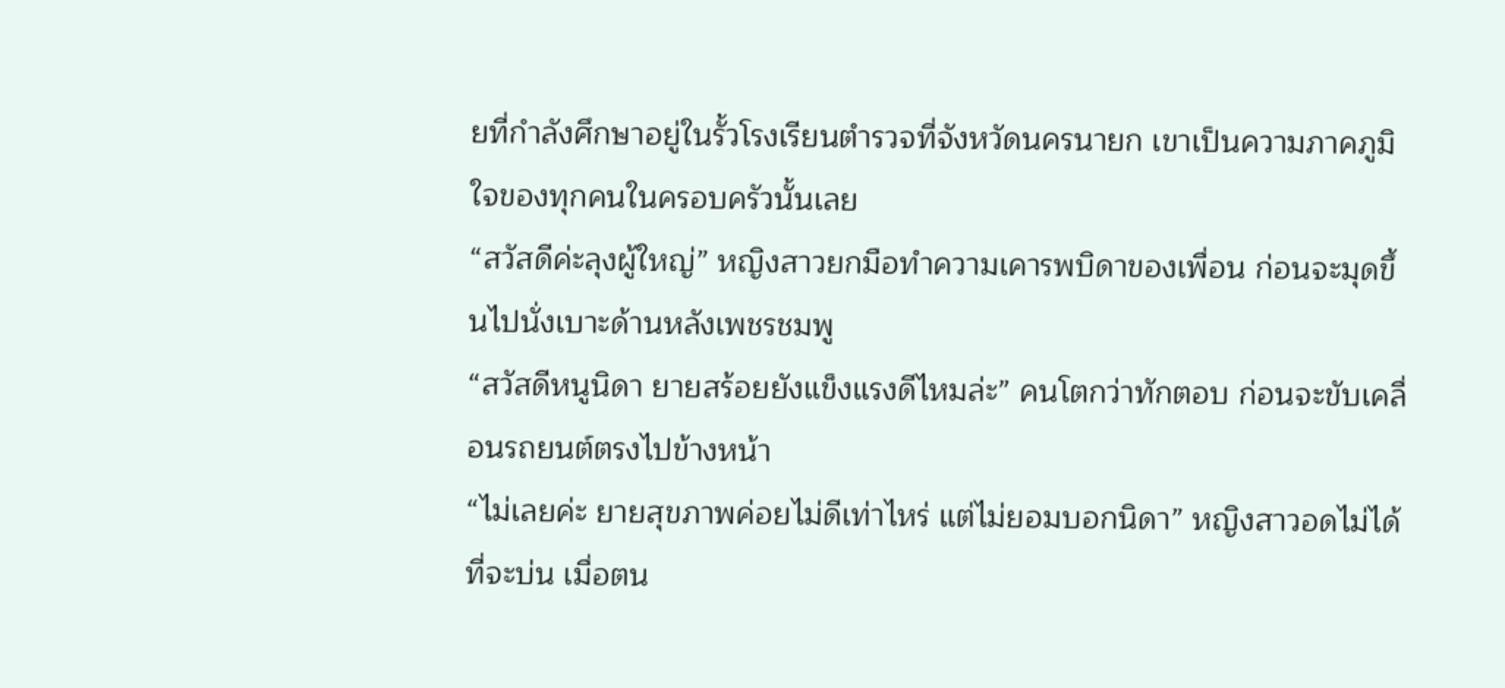ยที่กำลังศึกษาอยู่ในรั้วโรงเรียนตำรวจที่จังหวัดนครนายก เขาเป็นความภาคภูมิใจของทุกคนในครอบครัวนั้นเลย
“สวัสดีค่ะลุงผู้ใหญ่” หญิงสาวยกมือทำความเคารพบิดาของเพื่อน ก่อนจะมุดขึ้นไปนั่งเบาะด้านหลังเพชรชมพู
“สวัสดีหนูนิดา ยายสร้อยยังแข็งแรงดีไหมล่ะ” คนโตกว่าทักตอบ ก่อนจะขับเคลื่อนรถยนต์ตรงไปข้างหน้า
“ไม่เลยค่ะ ยายสุขภาพค่อยไม่ดีเท่าไหร่ แต่ไม่ยอมบอกนิดา” หญิงสาวอดไม่ได้ที่จะบ่น เมื่อตน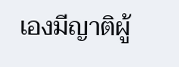เองมีญาติผู้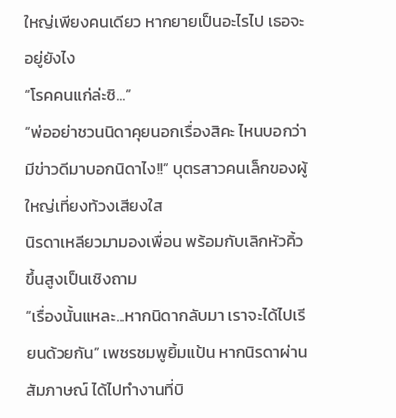ใหญ่เพียงคนเดียว หากยายเป็นอะไรไป เธอจะอยู่ยังไง
“โรคคนแก่ล่ะซิ...”
“พ่ออย่าชวนนิดาคุยนอกเรื่องสิคะ ไหนบอกว่ามีข่าวดีมาบอกนิดาไง!!” บุตรสาวคนเล็กของผู้ใหญ่เที่ยงท้วงเสียงใส
นิรดาเหลียวมามองเพื่อน พร้อมกับเลิกหัวคิ้วขึ้นสูงเป็นเชิงถาม
“เรื่องนั้นแหละ...หากนิดากลับมา เราจะได้ไปเรียนด้วยกัน” เพชรชมพูยิ้มแป้น หากนิรดาผ่านสัมภาษณ์ ได้ไปทำงานที่บิ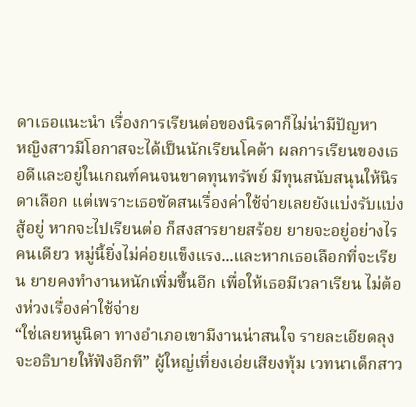ดาเธอแนะนำ เรื่องการเรียนต่อของนิรดาก็ไม่น่ามีปัญหา
หญิงสาวมีโอกาสจะได้เป็นนักเรียนโคต้า ผลการเรียนของเธอดีและอยู่ในเกณฑ์คนจนขาดทุนทรัพย์ มีทุนสนับสนุนให้นิรดาเลือก แต่เพราะเธอขัดสนเรื่องค่าใช้จ่ายเลยยังแบ่งรับแบ่งสู้อยู่ หากจะไปเรียนต่อ ก็สงสารยายสร้อย ยายจะอยู่อย่างไรคนเดียว หมู่นี้ยิ่งไม่ค่อยแข็งแรง...และหากเธอเลือกที่จะเรียน ยายคงทำงานหนักเพิ่มขึ้นอีก เพื่อให้เธอมีเวลาเรียน ไม่ต้องห่วงเรื่องค่าใช้จ่าย
“ใช่เลยหนูนิดา ทางอำเภอเขามีงานน่าสนใจ รายละเอียดลุงจะอธิบายให้ฟังอีกที” ผู้ใหญ่เที่ยงเอ่ยเสียงทุ้ม เวทนาเด็กสาว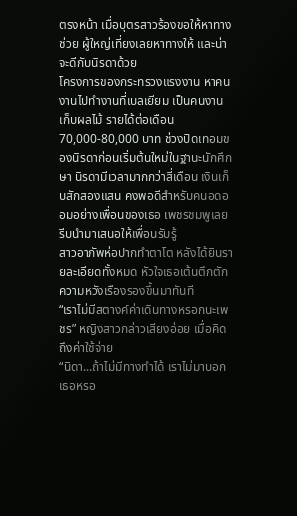ตรงหน้า เมื่อบุตรสาวร้องขอให้หาทางช่วย ผู้ใหญ่เที่ยงเลยหาทางให้ และน่าจะดีกับนิรดาด้วย
โครงการของกระทรวงแรงงาน หาคนงานไปทำงานที่เบลเยียม เป็นคนงานเก็บผลไม้ รายได้ต่อเดือน70,000-80,000 บาท ช่วงปิดเทอมของนิรดาก่อนเริ่มต้นใหม่ในฐานะนักศึกษา นิรดามีเวลามากกว่าสี่เดือน เงินเก็บสักสองแสน คงพอดีสำหรับคนอดออมอย่างเพื่อนของเธอ เพชรชมพูเลยรีบนำมาเสนอให้เพื่อนรับรู้
สาวอาภัพห่อปากทำตาโต หลังได้ยินรายละเอียดทั้งหมด หัวใจเธอเต้นตึกตัก ความหวังเรืองรองขึ้นมาทันที
“เราไม่มีสตางค์ค่าเดินทางหรอกนะเพชร” หญิงสาวกล่าวเสียงอ่อย เมื่อคิดถึงค่าใช้จ่าย
“นิดา...ถ้าไม่มีทางทำได้ เราไม่มาบอกเธอหรอ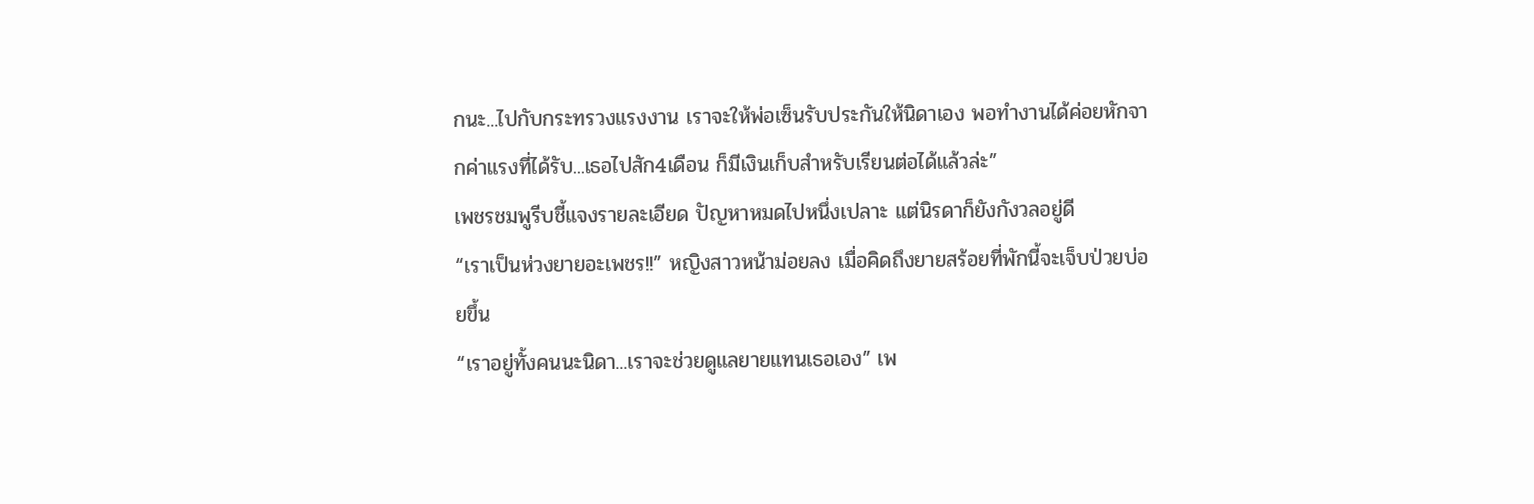กนะ...ไปกับกระทรวงแรงงาน เราจะให้พ่อเซ็นรับประกันให้นิดาเอง พอทำงานได้ค่อยหักจากค่าแรงที่ได้รับ...เธอไปสัก4เดือน ก็มีเงินเก็บสำหรับเรียนต่อได้แล้วล่ะ”
เพชรชมพูรีบชี้แจงรายละเอียด ปัญหาหมดไปหนึ่งเปลาะ แต่นิรดาก็ยังกังวลอยู่ดี
“เราเป็นห่วงยายอะเพชร!!” หญิงสาวหน้าม่อยลง เมื่อคิดถึงยายสร้อยที่พักนี้จะเจ็บป่วยบ่อยขึ้น
“เราอยู่ทั้งคนนะนิดา...เราจะช่วยดูแลยายแทนเธอเอง” เพ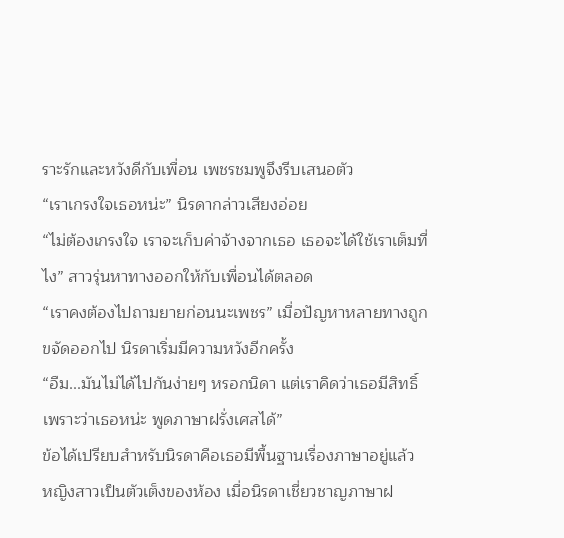ราะรักและหวังดีกับเพื่อน เพชรชมพูจึงรีบเสนอตัว
“เราเกรงใจเธอหน่ะ” นิรดากล่าวเสียงอ่อย
“ไม่ต้องเกรงใจ เราจะเก็บค่าจ้างจากเธอ เธอจะได้ใช้เราเต็มที่ไง” สาวรุ่นหาทางออกให้กับเพื่อนได้ตลอด
“เราคงต้องไปถามยายก่อนนะเพชร” เมื่อปัญหาหลายทางถูกขจัดออกไป นิรดาเริ่มมีความหวังอีกครั้ง
“อืม...มันไม่ได้ไปกันง่ายๆ หรอกนิดา แต่เราคิดว่าเธอมีสิทธิ์ เพราะว่าเธอหน่ะ พูดภาษาฝรั่งเศสได้”
ข้อได้เปรียบสำหรับนิรดาคือเธอมีพื้นฐานเรื่องภาษาอยู่แล้ว หญิงสาวเป็นตัวเต็งของห้อง เมื่อนิรดาเชี่ยวชาญภาษาฝ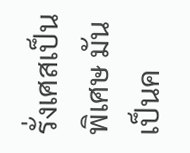รั่งเศสเป็นพิเศษ มันเป็นค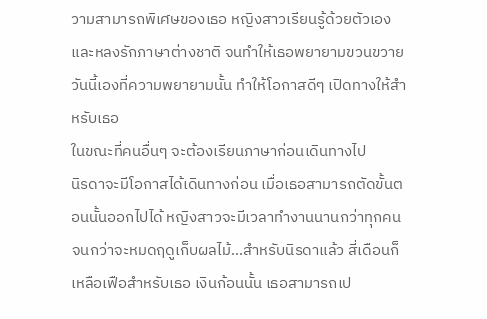วามสามารถพิเศษของเธอ หญิงสาวเรียนรู้ด้วยตัวเอง และหลงรักภาษาต่างชาติ จนทำให้เธอพยายามขวนขวาย วันนี้เองที่ความพยายามนั้น ทำให้โอกาสดีๆ เปิดทางให้สำหรับเธอ
ในขณะที่คนอื่นๆ จะต้องเรียนภาษาก่อนเดินทางไป
นิรดาจะมีโอกาสได้เดินทางก่อน เมื่อเธอสามารถตัดขั้นตอนนั้นออกไปได้ หญิงสาวจะมีเวลาทำงานนานกว่าทุกคน จนกว่าจะหมดฤดูเก็บผลไม้...สำหรับนิรดาแล้ว สี่เดือนก็เหลือเฟือสำหรับเธอ เงินก้อนนั้น เธอสามารถเป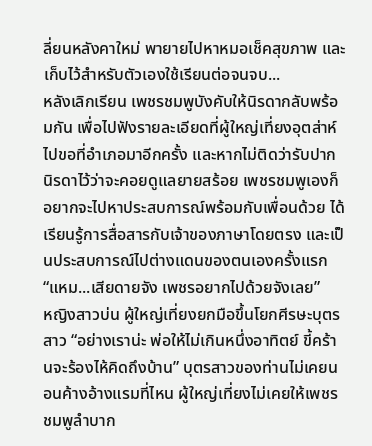ลี่ยนหลังคาใหม่ พายายไปหาหมอเช็คสุขภาพ และเก็บไว้สำหรับตัวเองใช้เรียนต่อจนจบ...
หลังเลิกเรียน เพชรชมพูบังคับให้นิรดากลับพร้อมกัน เพื่อไปฟังรายละเอียดที่ผู้ใหญ่เที่ยงอุตส่าห์ไปขอที่อำเภอมาอีกครั้ง และหากไม่ติดว่ารับปากนิรดาไว้ว่าจะคอยดูแลยายสร้อย เพชรชมพูเองก็อยากจะไปหาประสบการณ์พร้อมกับเพื่อนด้วย ได้เรียนรู้การสื่อสารกับเจ้าของภาษาโดยตรง และเป็นประสบการณ์ไปต่างแดนของตนเองครั้งแรก
“แหม...เสียดายจัง เพชรอยากไปด้วยจังเลย”
หญิงสาวบ่น ผู้ใหญ่เที่ยงยกมือขึ้นโยกศีรษะบุตรสาว “อย่างเราน่ะ พ่อให้ไม่เกินหนึ่งอาทิตย์ ขี้คร้านจะร้องไห้คิดถึงบ้าน” บุตรสาวของท่านไม่เคยนอนค้างอ้างแรมที่ไหน ผู้ใหญ่เที่ยงไม่เคยให้เพชรชมพูลำบาก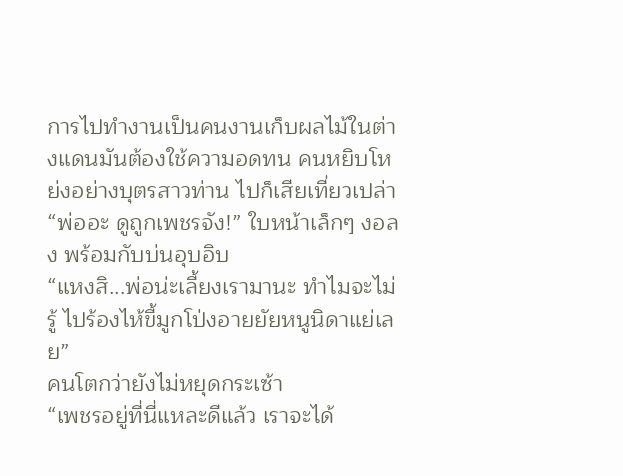การไปทำงานเป็นคนงานเก็บผลไม้ในต่างแดนมันต้องใช้ความอดทน คนหยิบโหย่งอย่างบุตรสาวท่าน ไปก็เสียเที่ยวเปล่า
“พ่ออะ ดูถูกเพชรจัง!” ใบหน้าเล็กๆ งอลง พร้อมกับบ่นอุบอิบ
“แหงสิ...พ่อน่ะเลี้ยงเรามานะ ทำไมจะไม่รู้ ไปร้องไห้ขี้มูกโป่งอายยัยหนูนิดาแย่เลย”
คนโตกว่ายังไม่หยุดกระเซ้า
“เพชรอยู่ที่นี่แหละดีแล้ว เราจะได้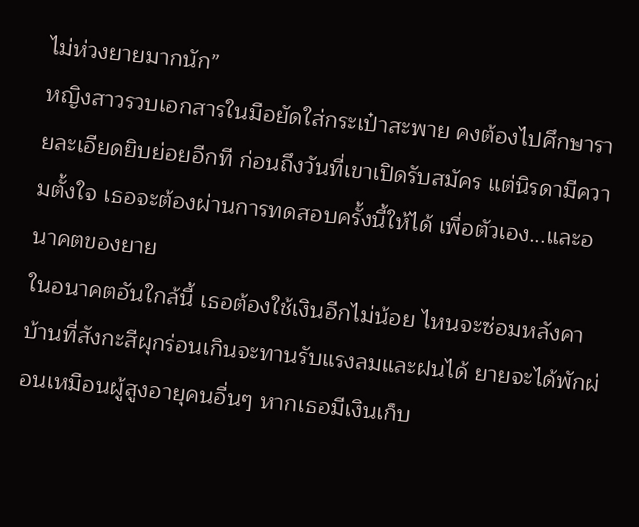ไม่ห่วงยายมากนัก”
หญิงสาวรวบเอกสารในมือยัดใส่กระเป๋าสะพาย คงต้องไปศึกษารายละเอียดยิบย่อยอีกที ก่อนถึงวันที่เขาเปิดรับสมัคร แต่นิรดามีความตั้งใจ เธอจะต้องผ่านการทดสอบครั้งนี้ให้ได้ เพื่อตัวเอง...และอนาคตของยาย
ในอนาคตอันใกล้นี้ เธอต้องใช้เงินอีกไม่น้อย ไหนจะซ่อมหลังคาบ้านที่สังกะสีผุกร่อนเกินจะทานรับแรงลมและฝนได้ ยายจะได้พักผ่อนเหมือนผู้สูงอายุคนอื่นๆ หากเธอมีเงินเก็บ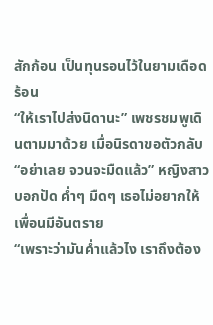สักก้อน เป็นทุนรอนไว้ในยามเดือดร้อน
“ให้เราไปส่งนิดานะ” เพชรชมพูเดินตามมาด้วย เมื่อนิรดาขอตัวกลับ
“อย่าเลย จวนจะมืดแล้ว” หญิงสาวบอกปัด ค่ำๆ มืดๆ เธอไม่อยากให้เพื่อนมีอันตราย
“เพราะว่ามันค่ำแล้วไง เราถึงต้อง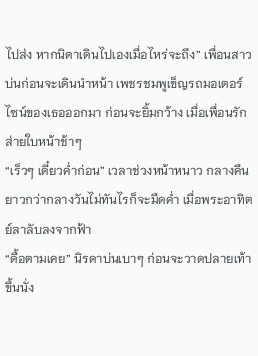ไปส่ง หากนิดาเดินไปเองเมื่อไหร่จะถึง” เพื่อนสาวบ่นก่อนจะเดินนำหน้า เพชรชมพูเข็ญรถมอเตอร์ไซน์ของเธอออกมา ก่อนจะยิ้มกว้าง เมื่อเพื่อนรักส่ายใบหน้าช้าๆ
“เร็วๆ เดี๋ยวค่ำก่อน” เวลาช่วงหน้าหนาว กลางคืนยาวกว่ากลางวันไม่ทันไรก็จะมืดค่ำ เมื่อพระอาทิตย์ลาลับลงจากฟ้า
“ดื้อตามเคย” นิรดาบ่นเบาๆ ก่อนจะวาดปลายเท้าขึ้นนั่ง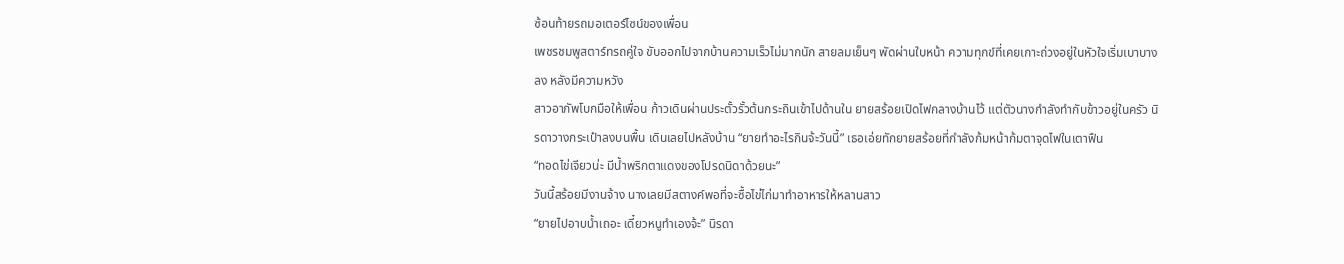ซ้อนท้ายรถมอเตอร์ไซน์ของเพื่อน
เพชรชมพูสตาร์ทรถคู่ใจ ขับออกไปจากบ้านความเร็วไม่มากนัก สายลมเย็นๆ พัดผ่านใบหน้า ความทุกข์ที่เคยเกาะถ่วงอยู่ในหัวใจเริ่มเบาบางลง หลังมีความหวัง
สาวอาภัพโบกมือให้เพื่อน ก้าวเดินผ่านประตั้วรั้วต้นกระถินเข้าไปด้านใน ยายสร้อยเปิดไฟกลางบ้านไว้ แต่ตัวนางกำลังทำกับข้าวอยู่ในครัว นิรดาวางกระเป๋าลงบนพื้น เดินเลยไปหลังบ้าน “ยายทำอะไรกินจ้ะวันนี้” เธอเอ่ยทักยายสร้อยที่กำลังก้มหน้าก้มตาจุดไฟในเตาฟืน
“ทอดไข่เจียวน่ะ มีน้ำพริกตาแดงของโปรดนิดาด้วยนะ”
วันนี้สร้อยมีงานจ้าง นางเลยมีสตางค์พอที่จะซื้อไข่ไก่มาทำอาหารให้หลานสาว
“ยายไปอาบน้ำเถอะ เดี๋ยวหนูทำเองจ้ะ” นิรดา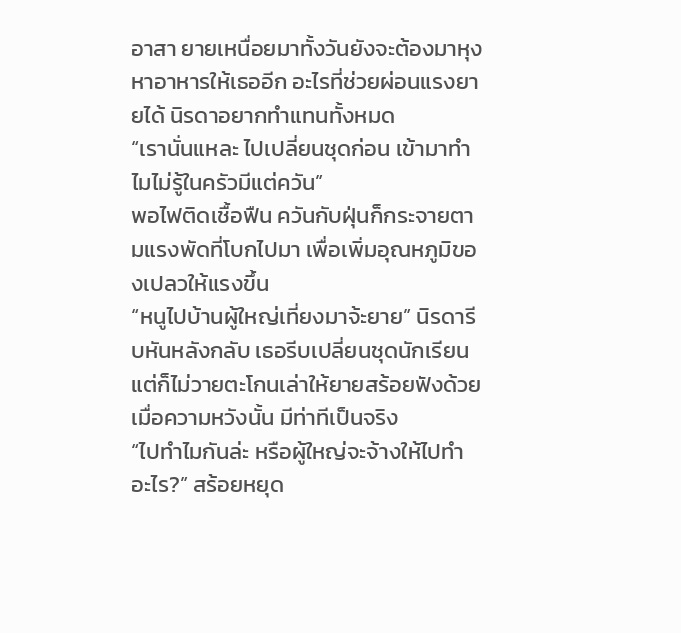อาสา ยายเหนื่อยมาทั้งวันยังจะต้องมาหุงหาอาหารให้เธออีก อะไรที่ช่วยผ่อนแรงยายได้ นิรดาอยากทำแทนทั้งหมด
“เรานั่นแหละ ไปเปลี่ยนชุดก่อน เข้ามาทำไมไม่รู้ในครัวมีแต่ควัน”
พอไฟติดเชื้อฟืน ควันกับฝุ่นก็กระจายตามแรงพัดที่โบกไปมา เพื่อเพิ่มอุณหภูมิของเปลวให้แรงขึ้น
“หนูไปบ้านผู้ใหญ่เที่ยงมาจ้ะยาย” นิรดารีบหันหลังกลับ เธอรีบเปลี่ยนชุดนักเรียน แต่ก็ไม่วายตะโกนเล่าให้ยายสร้อยฟังด้วย เมื่อความหวังนั้น มีท่าทีเป็นจริง
“ไปทำไมกันล่ะ หรือผู้ใหญ่จะจ้างให้ไปทำอะไร?” สร้อยหยุด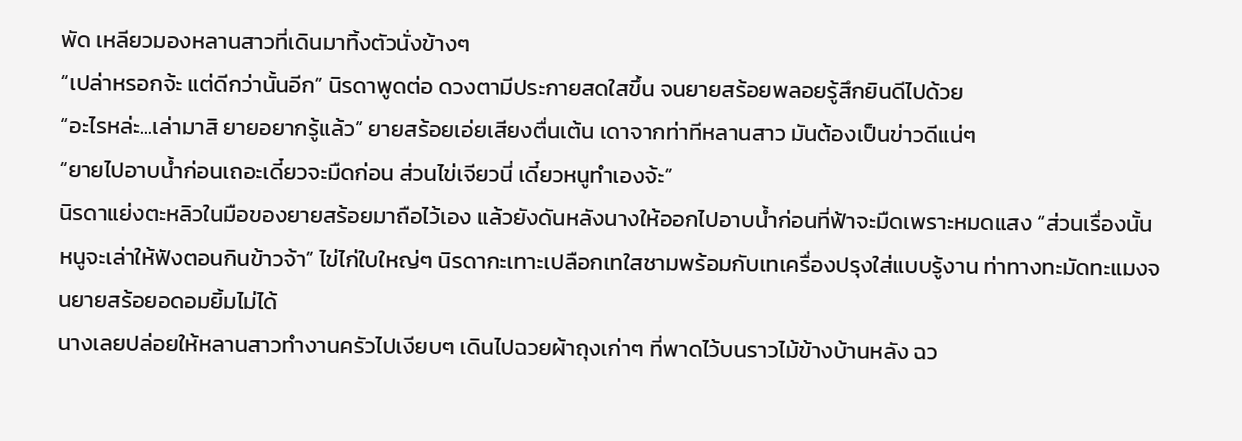พัด เหลียวมองหลานสาวที่เดินมาทิ้งตัวนั่งข้างๆ
“เปล่าหรอกจ้ะ แต่ดีกว่านั้นอีก” นิรดาพูดต่อ ดวงตามีประกายสดใสขึ้น จนยายสร้อยพลอยรู้สึกยินดีไปด้วย
“อะไรหล่ะ...เล่ามาสิ ยายอยากรู้แล้ว” ยายสร้อยเอ่ยเสียงตื่นเต้น เดาจากท่าทีหลานสาว มันต้องเป็นข่าวดีแน่ๆ
“ยายไปอาบน้ำก่อนเถอะเดี๋ยวจะมืดก่อน ส่วนไข่เจียวนี่ เดี๋ยวหนูทำเองจ้ะ”
นิรดาแย่งตะหลิวในมือของยายสร้อยมาถือไว้เอง แล้วยังดันหลังนางให้ออกไปอาบน้ำก่อนที่ฟ้าจะมืดเพราะหมดแสง “ส่วนเรื่องนั้น หนูจะเล่าให้ฟังตอนกินข้าวจ้า” ไข่ไก่ใบใหญ่ๆ นิรดากะเทาะเปลือกเทใสชามพร้อมกับเทเครื่องปรุงใส่แบบรู้งาน ท่าทางทะมัดทะแมงจนยายสร้อยอดอมยิ้มไม่ได้
นางเลยปล่อยให้หลานสาวทำงานครัวไปเงียบๆ เดินไปฉวยผ้าถุงเก่าๆ ที่พาดไว้บนราวไม้ข้างบ้านหลัง ฉว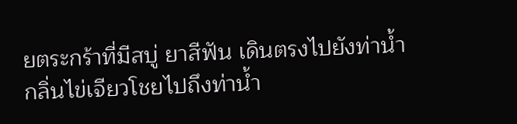ยตระกร้าที่มีสบู่ ยาสีฟัน เดินตรงไปยังท่าน้ำ
กลิ่นไข่เจียวโชยไปถึงท่าน้ำ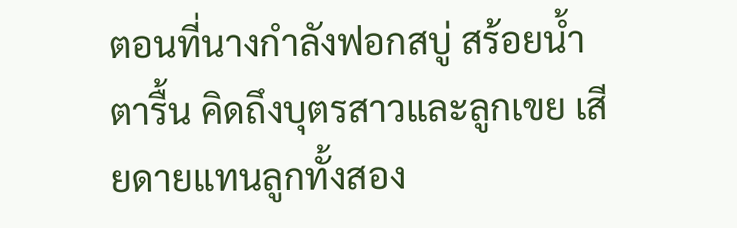ตอนที่นางกำลังฟอกสบู่ สร้อยน้ำตารื้น คิดถึงบุตรสาวและลูกเขย เสียดายแทนลูกทั้งสอง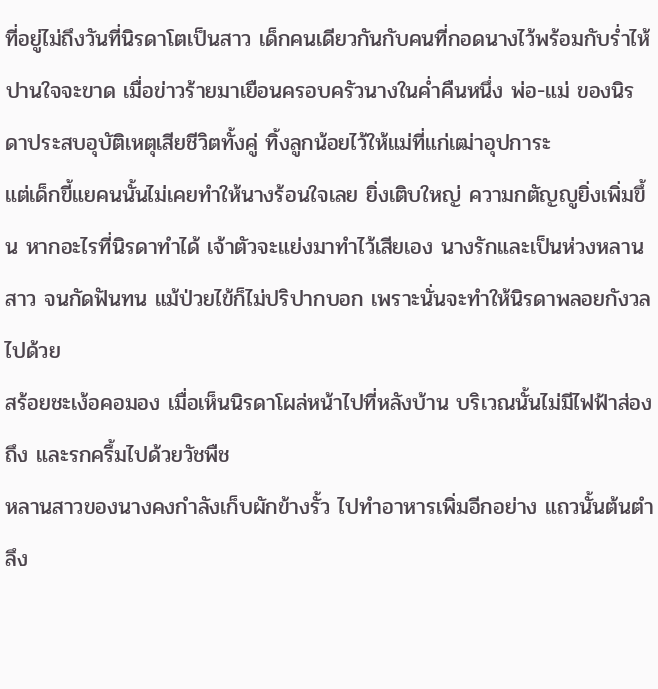ที่อยู่ไม่ถึงวันที่นิรดาโตเป็นสาว เด็กคนเดียวกันกับคนที่กอดนางไว้พร้อมกับร่ำไห้ปานใจจะขาด เมื่อข่าวร้ายมาเยือนครอบครัวนางในค่ำคืนหนึ่ง พ่อ-แม่ ของนิรดาประสบอุบัติเหตุเสียชีวิตทั้งคู่ ทิ้งลูกน้อยไว้ให้แม่ที่แก่เฒ่าอุปการะ
แต่เด็กขี้แยคนนั้นไม่เคยทำให้นางร้อนใจเลย ยิ่งเติบใหญ่ ความกตัญญูยิ่งเพิ่มขึ้น หากอะไรที่นิรดาทำได้ เจ้าตัวจะแย่งมาทำไว้เสียเอง นางรักและเป็นห่วงหลานสาว จนกัดฟันทน แม้ป่วยไข้ก็ไม่ปริปากบอก เพราะนั่นจะทำให้นิรดาพลอยกังวลไปด้วย
สร้อยชะเง้อคอมอง เมื่อเห็นนิรดาโผล่หน้าไปที่หลังบ้าน บริเวณนั้นไม่มีไฟฟ้าส่องถึง และรกครึ้มไปด้วยวัชพืช
หลานสาวของนางคงกำลังเก็บผักข้างรั้ว ไปทำอาหารเพิ่มอีกอย่าง แถวนั้นต้นตำลึง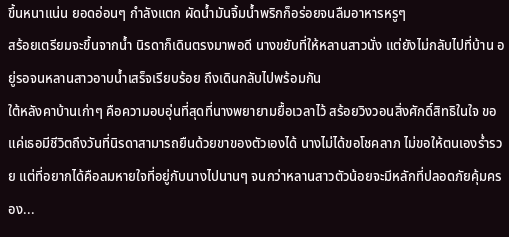ขึ้นหนาแน่น ยอดอ่อนๆ กำลังแตก ผัดน้ำมันจิ้มน้ำพริกก็อร่อยจนลืมอาหารหรูๆ
สร้อยเตรียมจะขึ้นจากน้ำ นิรดาก็เดินตรงมาพอดี นางขยับที่ให้หลานสาวนั่ง แต่ยังไม่กลับไปที่บ้าน อยู่รอจนหลานสาวอาบน้ำเสร็จเรียบร้อย ถึงเดินกลับไปพร้อมกัน
ใต้หลังคาบ้านเก่าๆ คือความอบอุ่นที่สุดที่นางพยายามยื้อเวลาไว้ สร้อยวิงวอนสิ่งศักดิ์สิทธิในใจ ขอแค่เธอมีชีวิตถึงวันที่นิรดาสามารถยืนด้วยขาของตัวเองได้ นางไม่ได้ขอโชคลาภ ไม่ขอให้ตนเองร่ำรวย แต่ที่อยากได้คือลมหายใจที่อยู่กับนางไปนานๆ จนกว่าหลานสาวตัวน้อยจะมีหลักที่ปลอดภัยคุ้มครอง...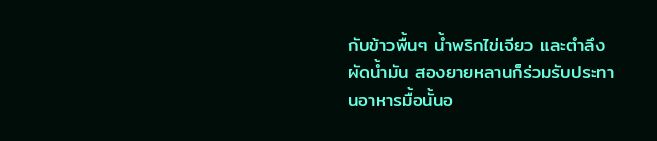กับข้าวพื้นๆ น้ำพริกไข่เจียว และตำลึงผัดน้ำมัน สองยายหลานก็ร่วมรับประทานอาหารมื้อนั้นอ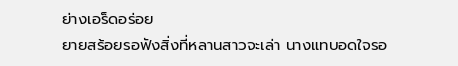ย่างเอร็ดอร่อย
ยายสร้อยรอฟังสิ่งที่หลานสาวจะเล่า นางแทบอดใจรอ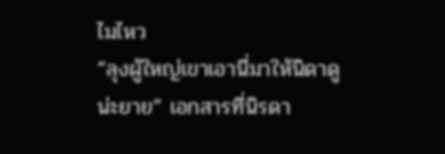ไมไหว
“ลุงผู้ใหญ่เขาเอานี่มาให้นิดาดูน่ะยาย” เอกสารที่นิรดา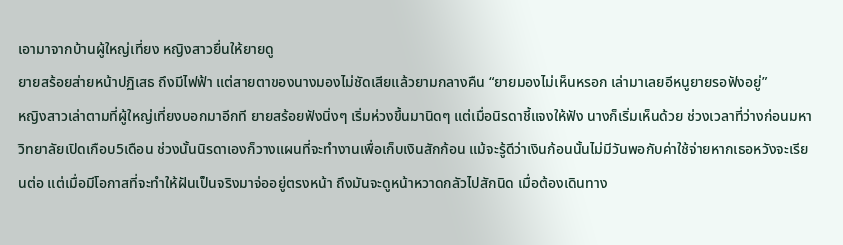เอามาจากบ้านผู้ใหญ่เที่ยง หญิงสาวยื่นให้ยายดู
ยายสร้อยส่ายหน้าปฏิเสธ ถึงมีไฟฟ้า แต่สายตาของนางมองไม่ชัดเสียแล้วยามกลางคืน “ยายมองไม่เห็นหรอก เล่ามาเลยอีหนูยายรอฟังอยู่”
หญิงสาวเล่าตามที่ผู้ใหญ่เที่ยงบอกมาอีกที ยายสร้อยฟังนิ่งๆ เริ่มห่วงขึ้นมานิดๆ แต่เมื่อนิรดาชี้แจงให้ฟัง นางก็เริ่มเห็นด้วย ช่วงเวลาที่ว่างก่อนมหาวิทยาลัยเปิดเกือบ5เดือน ช่วงนั้นนิรดาเองก็วางแผนที่จะทำงานเพื่อเก็บเงินสักก้อน แม้จะรู้ดีว่าเงินก้อนนั้นไม่มีวันพอกับค่าใช้จ่ายหากเธอหวังจะเรียนต่อ แต่เมื่อมีโอกาสที่จะทำให้ฝันเป็นจริงมาจ่ออยู่ตรงหน้า ถึงมันจะดูหน้าหวาดกลัวไปสักนิด เมื่อต้องเดินทาง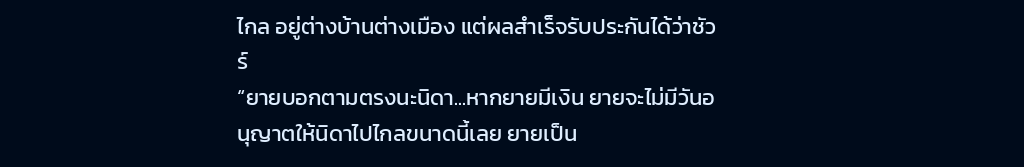ไกล อยู่ต่างบ้านต่างเมือง แต่ผลสำเร็จรับประกันได้ว่าชัวร์
“ยายบอกตามตรงนะนิดา...หากยายมีเงิน ยายจะไม่มีวันอนุญาตให้นิดาไปไกลขนาดนี้เลย ยายเป็น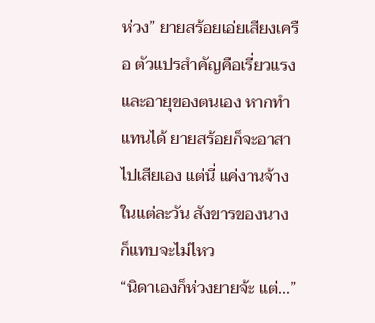ห่วง” ยายสร้อยเอ่ยเสียงเครือ ตัวแปรสำคัญคือเรี่ยวแรงและอายุของตนเอง หากทำแทนได้ ยายสร้อยก็จะอาสาไปเสียเอง แต่นี่ แค่งานจ้างในแต่ละวัน สังขารของนางก็แทบจะไม่ไหว
“นิดาเองก็ห่วงยายจ้ะ แต่...”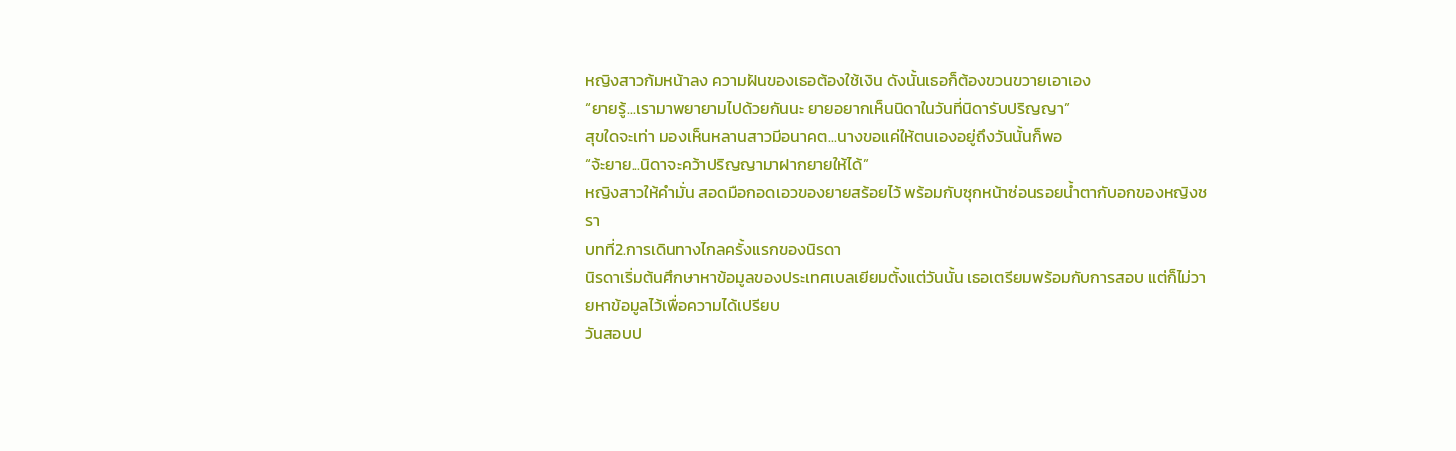หญิงสาวก้มหน้าลง ความฝันของเธอต้องใช้เงิน ดังนั้นเธอก็ต้องขวนขวายเอาเอง
“ยายรู้...เรามาพยายามไปด้วยกันนะ ยายอยากเห็นนิดาในวันที่นิดารับปริญญา”
สุขใดจะเท่า มองเห็นหลานสาวมีอนาคต...นางขอแค่ให้ตนเองอยู่ถึงวันนั้นก็พอ
“จ้ะยาย...นิดาจะคว้าปริญญามาฝากยายให้ได้”
หญิงสาวให้คำมั่น สอดมือกอดเอวของยายสร้อยไว้ พร้อมกับซุกหน้าซ่อนรอยน้ำตากับอกของหญิงชรา
บทที่2.การเดินทางไกลครั้งแรกของนิรดา
นิรดาเริ่มต้นศึกษาหาข้อมูลของประเทศเบลเยียมตั้งแต่วันนั้น เธอเตรียมพร้อมกับการสอบ แต่ก็ไม่วายหาข้อมูลไว้เพื่อความได้เปรียบ
วันสอบป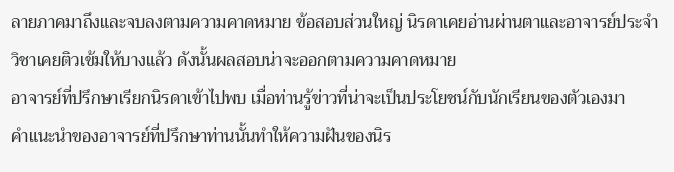ลายภาคมาถึงและจบลงตามความคาดหมาย ข้อสอบส่วนใหญ่ นิรดาเคยอ่านผ่านตาและอาจารย์ประจำวิชาเคยติวเข้มให้บางแล้ว ดังนั้นผลสอบน่าจะออกตามความคาดหมาย
อาจารย์ที่ปรึกษาเรียกนิรดาเข้าไปพบ เมื่อท่านรู้ข่าวที่น่าจะเป็นประโยชน์กับนักเรียนของตัวเองมา
คำแนะนำของอาจารย์ที่ปรึกษาท่านนั้นทำให้ความฝันของนิร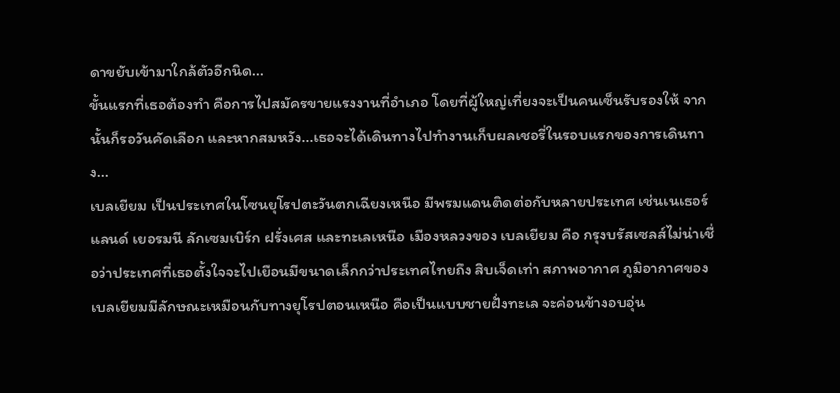ดาขยับเข้ามาใกล้ตัวอีกนิด...
ขั้นแรกที่เธอต้องทำ คือการไปสมัครขายแรงงานที่อำเภอ โดยที่ผู้ใหญ่เที่ยงจะเป็นคนเซ็นรับรองให้ จากนั้นก็รอวันคัดเลือก และหากสมหวัง...เธอจะได้เดินทางไปทำงานเก็บผลเชอรี่ในรอบแรกของการเดินทาง...
เบลเยียม เป็นประเทศในโซนยุโรปตะวันตกเฉียงเหนือ มีพรมแดนติดต่อกับหลายประเทศ เช่นเนเธอร์แลนด์ เยอรมนี ลักเซมเบิร์ก ฝรั่งเศส และทะเลเหนือ เมืองหลวงของ เบลเยียม คือ กรุงบรัสเซลส์ไม่น่าเชื่อว่าประเทศที่เธอตั้งใจจะไปเยือนมีขนาดเล็กกว่าประเทศไทยถึง สิบเจ็ดเท่า สภาพอากาศ ภูมิอากาศของเบลเยียมมีลักษณะเหมือนกับทางยุโรปตอนเหนือ คือเป็นแบบชายฝั่งทะเล จะค่อนข้างอบอุ่น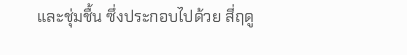และชุ่มชื้น ซึ่งประกอบไปด้วย สี่ฤดู